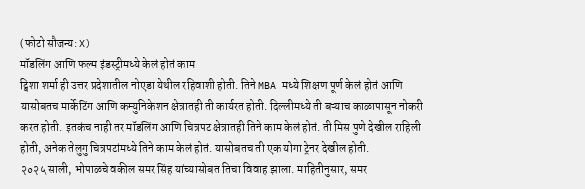(फोटो सौजन्य: X)
मॉडलिंग आणि फल्म इंडस्ट्रीमध्ये केलं होतं काम
ट्विशा शर्मा ही उत्तर प्रदेशातील नोएडा येथील रहिवाशी होती. तिने MBA मध्ये शिक्षण पूर्ण केलं होतं आणि यासोबतच मार्केटिंग आणि कम्युनिकेशन क्षेत्रातही ती कार्यरत होती. दिल्लीमध्ये ती बऱ्याच काळापासून नोकरी करत होती. इतकंच नाही तर मॉडलिंग आणि चित्रपट क्षेत्रातही तिने काम केलं होतं. ती मिस पुणे देखील राहिली होती, अनेक तेलुगु चित्रपटांमध्ये तिने काम केलं होतं. यासोबतच ती एक योगा ट्रेनर देखील होती.
२०२५ साली, भोपाळचे वकील समर सिंह यांच्यासोबत तिचा विवाह झाला. माहितीनुसार, समर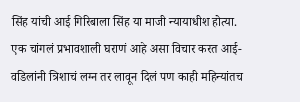सिंह यांची आई गिरिबाला सिंह या माजी न्यायाधीश होत्या. एक चांगलं प्रभावशाली घराणं आहे असा विचार करत आई-वडिलांनी त्रिशाचं लग्न तर लावून दिलं पण काही महिन्यांतच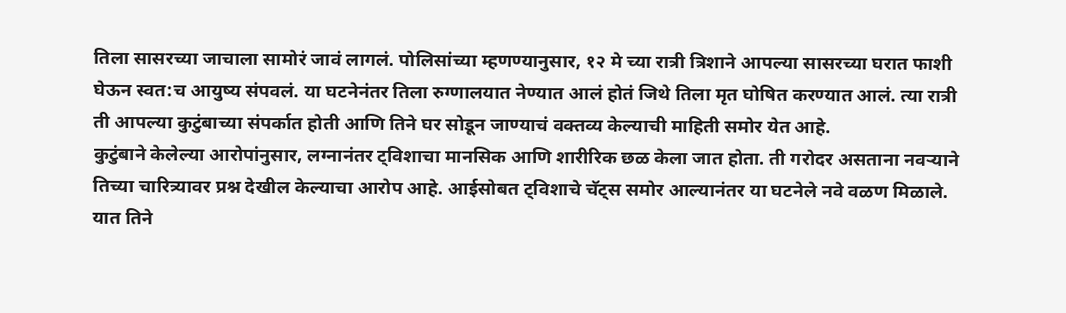तिला सासरच्या जाचाला सामोरं जावं लागलं. पोलिसांच्या म्हणण्यानुसार, १२ मे च्या रात्री त्रिशाने आपल्या सासरच्या घरात फाशी घेऊन स्वत:च आयुष्य संपवलं. या घटनेनंतर तिला रुग्णालयात नेण्यात आलं होतं जिथे तिला मृत घोषित करण्यात आलं. त्या रात्री ती आपल्या कुटुंबाच्या संपर्कात होती आणि तिने घर सोडून जाण्याचं वक्तव्य केल्याची माहिती समोर येत आहे.
कुटुंबाने केलेल्या आरोपांनुसार, लग्नानंतर ट्विशाचा मानसिक आणि शारीरिक छळ केला जात होता. ती गरोदर असताना नवऱ्याने तिच्या चारित्र्यावर प्रश्न देखील केल्याचा आरोप आहे. आईसोबत ट्विशाचे चॅट्स समोर आल्यानंतर या घटनेले नवे वळण मिळाले. यात तिने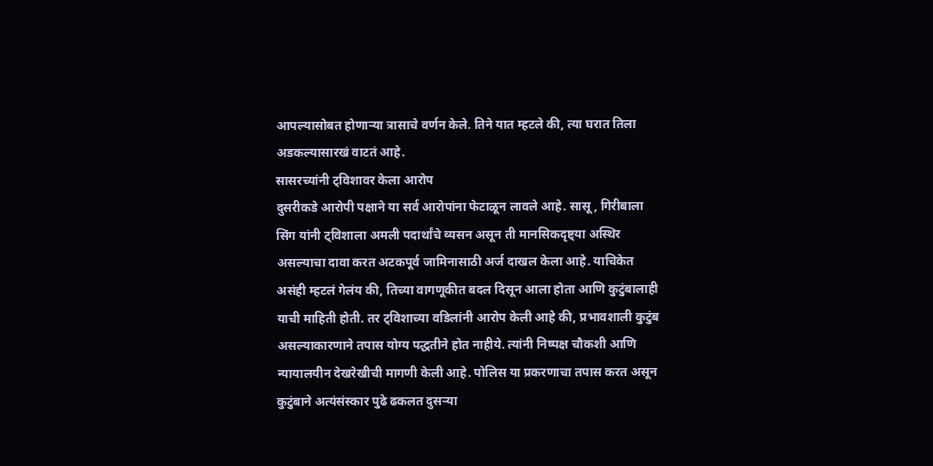आपल्यासोबत होणाऱ्या त्रासाचे वर्णन केले. तिने यात म्हटले की, त्या घरात तिला अडकल्यासारखं वाटतं आहे.
सासरच्यांनी ट्विशावर केला आरोप
दुसरीकडे आरोपी पक्षाने या सर्व आरोपांना फेटाळून लावले आहे. सासू, गिरीबाला सिंग यांनी ट्विशाला अमली पदार्थांचे व्यसन असून ती मानसिकदृष्ट्या अस्थिर असल्याचा दावा करत अटकपूर्व जामिनासाठी अर्ज दाखल केला आहे. याचिकेत असंही म्हटलं गेलंय की, तिच्या वागणूकीत बदल दिसून आला होता आणि कुटुंबालाही याची माहिती होती. तर ट्विशाच्या वडिलांनी आरोप केली आहे की, प्रभावशाली कुटुंब असल्याकारणाने तपास योग्य पद्धतीने होत नाहीये. त्यांनी निष्पक्ष चौकशी आणि न्यायालयीन देखरेखीची मागणी केली आहे. पोलिस या प्रकरणाचा तपास करत असून कुटुंबाने अत्यंसंस्कार पुढे ढकलत दुसऱ्या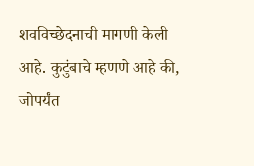शवविच्छेदनाची मागणी केली आहे. कुटुंबाचे म्हणणे आहे की, जोपर्यंत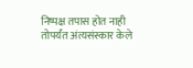निष्पक्ष तपास होत नाही तोपर्यंत अंत्यसंस्कार केले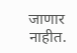जाणार नाहीत.